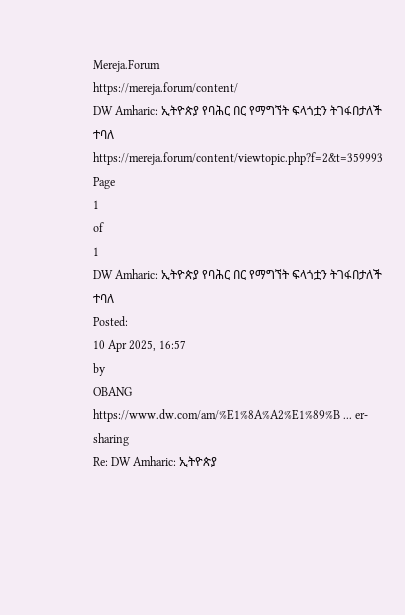Mereja.Forum
https://mereja.forum/content/
DW Amharic: ኢትዮጵያ የባሕር በር የማግኘት ፍላጎቷን ትገፋበታለች ተባለ
https://mereja.forum/content/viewtopic.php?f=2&t=359993
Page
1
of
1
DW Amharic: ኢትዮጵያ የባሕር በር የማግኘት ፍላጎቷን ትገፋበታለች ተባለ
Posted:
10 Apr 2025, 16:57
by
OBANG
https://www.dw.com/am/%E1%8A%A2%E1%89%B ... er-sharing
Re: DW Amharic: ኢትዮጵያ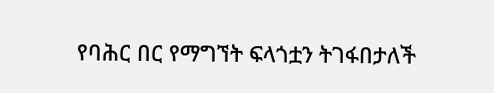የባሕር በር የማግኘት ፍላጎቷን ትገፋበታለች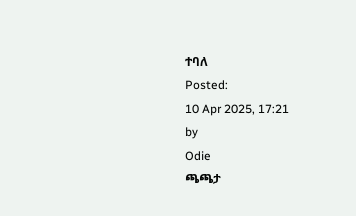ተባለ
Posted:
10 Apr 2025, 17:21
by
Odie
ጫጫታ